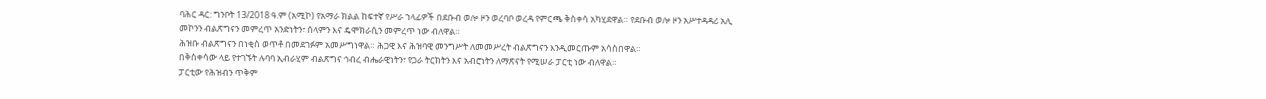ባሕር ዳር: ግንቦት 13/2018 ዓ.ም (አሚኮ) የአማራ ክልል ከፍተኛ የሥራ ኀላፊዎች በደቡብ ወሎ ዞን ወረባቦ ወረዳ የምርጫ ቅስቀሳ አካሂደዋል። የደቡብ ወሎ ዞን አሥተዳዳሪ አሊ መኮንን ብልጽግናን መምረጥ አንድነትን፣ ሰላምን እና ዴሞክራሲን መምረጥ ነው ብለዋል።
ሕዝቡ ብልጽግናን በነቂስ ወጥቶ በመደገፉም አመሥግነዋል። ሕጋዊ እና ሕዝባዊ መንግሥት ለመመሥረት ብልጽግናን እንዲመርጡም አሳስበዋል።
በቅስቀሳው ላይ የተገኙት ሉባባ ኢብራሂም ብልጽግና ኅብረ ብሔራዊነትን፣ የጋራ ትርክትን እና አብሮነትን ለማጽናት የሚሠራ ፓርቲ ነው ብለዋል።
ፓርቲው የሕዝብን ጥቅም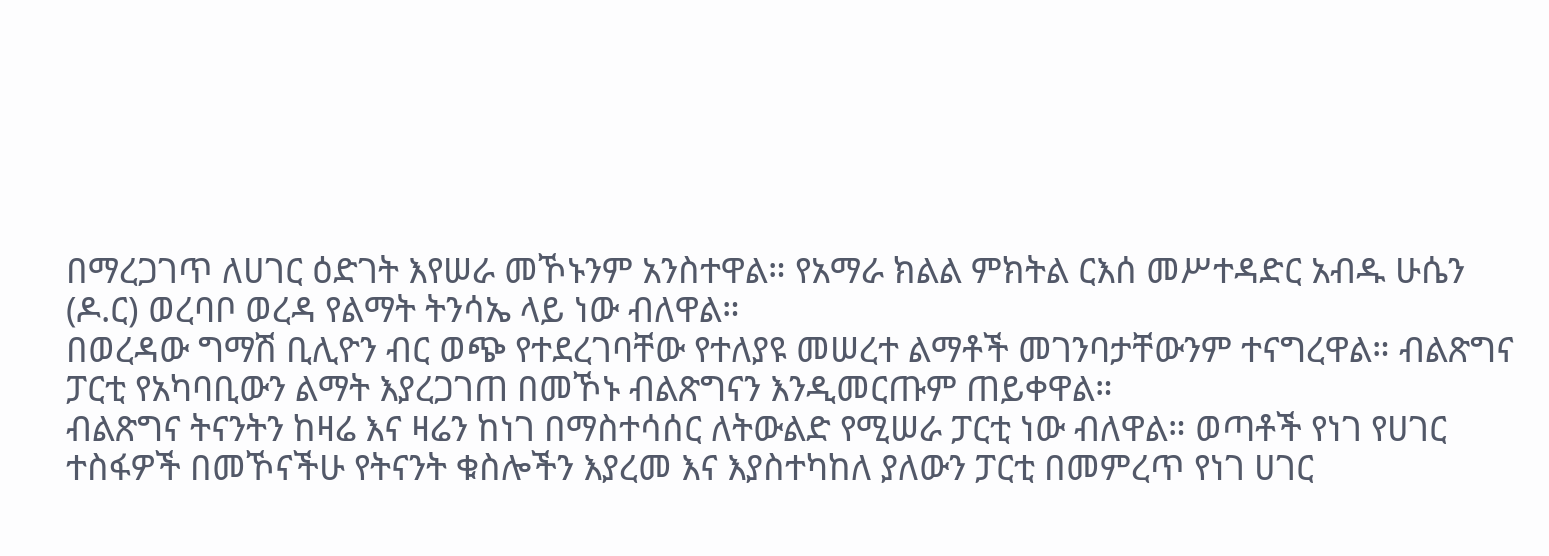በማረጋገጥ ለሀገር ዕድገት እየሠራ መኾኑንም አንስተዋል። የአማራ ክልል ምክትል ርእሰ መሥተዳድር አብዱ ሁሴን (ዶ.ር) ወረባቦ ወረዳ የልማት ትንሳኤ ላይ ነው ብለዋል።
በወረዳው ግማሽ ቢሊዮን ብር ወጭ የተደረገባቸው የተለያዩ መሠረተ ልማቶች መገንባታቸውንም ተናግረዋል። ብልጽግና ፓርቲ የአካባቢውን ልማት እያረጋገጠ በመኾኑ ብልጽግናን እንዲመርጡም ጠይቀዋል።
ብልጽግና ትናንትን ከዛሬ እና ዛሬን ከነገ በማስተሳሰር ለትውልድ የሚሠራ ፓርቲ ነው ብለዋል። ወጣቶች የነገ የሀገር ተስፋዎች በመኾናችሁ የትናንት ቁስሎችን እያረመ እና እያስተካከለ ያለውን ፓርቲ በመምረጥ የነገ ሀገር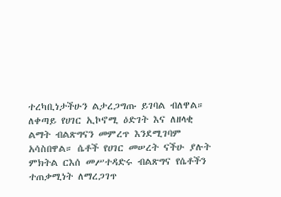ተረካቢነታችሁን ልታረጋግጡ ይገባል ብለዋል።
ለቀጣይ የሀገር ኢኮኖሚ ዕድገት እና ለዘላቂ ልማት ብልጽግናን መምረጥ እንደሚገባም አሳስበዋል። ሴቶች የሀገር መሠረት ናችሁ ያሉት ምክትል ርእሰ መሥተዳድሩ ብልጽግና የሴቶችን ተጠቃሚነት ለማረጋገጥ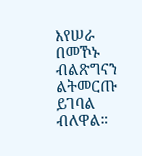እየሠራ በመኾኑ ብልጽግናን ልትመርጡ ይገባል ብለዋል።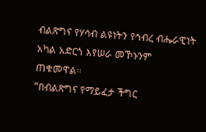ብልጽግና የሃሳብ ልዩነትን የኅብረ ብሔራዊነት አካል አድርጎ እየሠራ መኾኑንም ጠቁመዋል።
“በብልጽግና የማይፈታ ችግር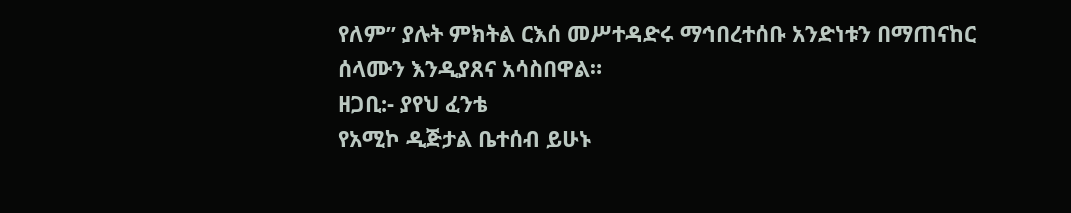የለም” ያሉት ምክትል ርእሰ መሥተዳድሩ ማኅበረተሰቡ አንድነቱን በማጠናከር ሰላሙን እንዲያጸና አሳስበዋል።
ዘጋቢ:- ያየህ ፈንቴ
የአሚኮ ዲጅታል ቤተሰብ ይሁኑ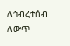ለኅብረተሰብ ለውጥ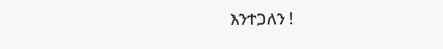እንተጋለን !